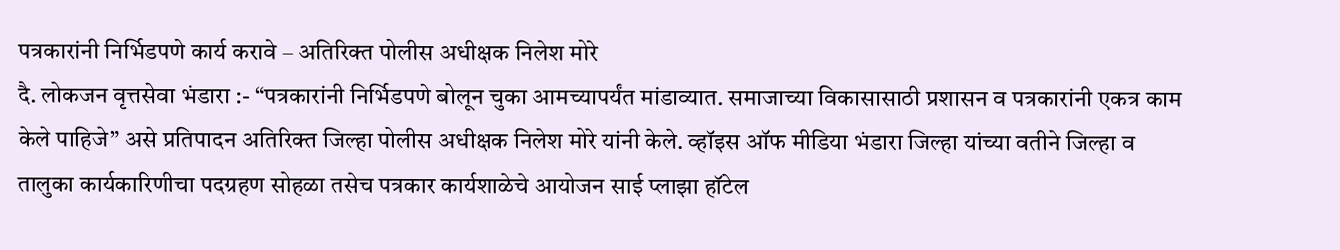पत्रकारांनी निर्भिडपणे कार्य करावे – अतिरिक्त पोलीस अधीक्षक निलेश मोरे
दै. लोकजन वृत्तसेवा भंडारा :- “पत्रकारांनी निर्भिडपणे बोलून चुका आमच्यापर्यंत मांडाव्यात. समाजाच्या विकासासाठी प्रशासन व पत्रकारांनी एकत्र काम केले पाहिजे” असे प्रतिपादन अतिरिक्त जिल्हा पोलीस अधीक्षक निलेश मोरे यांनी केले. व्हॉइस ऑफ मीडिया भंडारा जिल्हा यांच्या वतीने जिल्हा व तालुका कार्यकारिणीचा पदग्रहण सोहळा तसेच पत्रकार कार्यशाळेचे आयोजन साई प्लाझा हॉटेल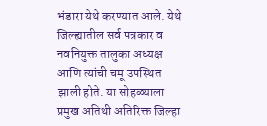भंडारा येथे करण्यात आले. येथे जिल्ह्यातील सर्व पत्रकार व नवनियुक्त तालुका अध्यक्ष आणि त्यांची चमू उपस्थित झाली होते. या सोहळ्याला प्रमुख अतिथी अतिरिक्त जिल्हा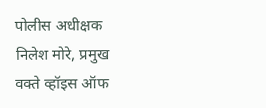पोलीस अधीक्षक निलेश मोरे, प्रमुख वक्ते व्हॉइस ऑफ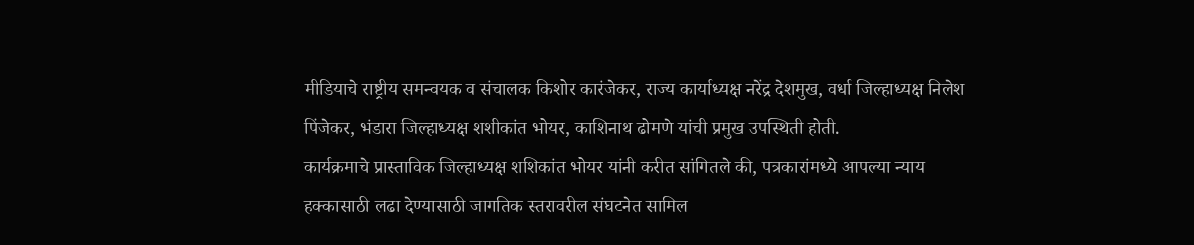मीडियाचे राष्ट्रीय समन्वयक व संचालक किशोर कारंजेकर, राज्य कार्याध्यक्ष नरेंद्र देशमुख, वर्धा जिल्हाध्यक्ष निलेश पिंजेकर, भंडारा जिल्हाध्यक्ष शशीकांत भोयर, काशिनाथ ढोमणे यांची प्रमुख उपस्थिती होती.
कार्यक्रमाचे प्रास्ताविक जिल्हाध्यक्ष शशिकांत भोयर यांनी करीत सांगितले की, पत्रकारांमध्ये आपल्या न्याय हक्कासाठी लढा देण्यासाठी जागतिक स्तरावरील संघटनेत सामिल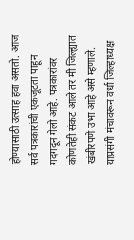होण्यासाठी उत्साह हवा असतो. आज सर्व पत्रकारांची एकजूटता पाहून गदगदून गेलो आहे. पत्रकारांवर कोणतेही संकट आले तर मी जिल्ह्यात खंबीरपणे उभा आहे असे म्हणाले. याप्रसंगी मंचावरून वर्धा जिल्हाध्यक्ष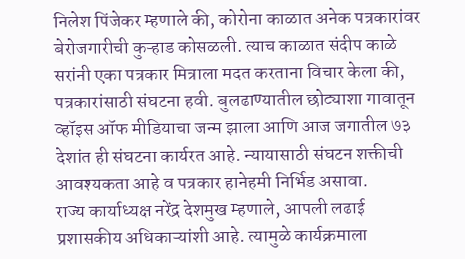निलेश पिंजेकर म्हणाले की, कोरोना काळात अनेक पत्रकारांवर बेरोजगारीची कुऱ्हाड कोसळली. त्याच काळात संदीप काळे सरांनी एका पत्रकार मित्राला मदत करताना विचार केला की, पत्रकारांसाठी संघटना हवी. बुलढाण्यातील छोट्याशा गावातून व्हॉइस ऑफ मीडियाचा जन्म झाला आणि आज जगातील ७३ देशांत ही संघटना कार्यरत आहे. न्यायासाठी संघटन शक्तीची आवश्यकता आहे व पत्रकार हानेहमी निर्भिड असावा.
राज्य कार्याध्यक्ष नरेंद्र देशमुख म्हणाले, आपली लढाई प्रशासकीय अधिकाऱ्यांशी आहे. त्यामुळे कार्यक्रमाला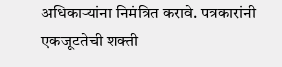अधिकाऱ्यांना निमंत्रित करावे. पत्रकारांनी एकजूटतेची शक्ती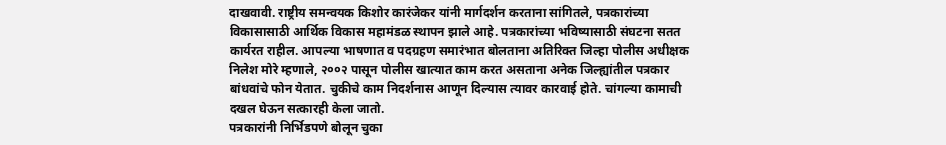दाखवावी. राष्ट्रीय समन्वयक किशोर कारंजेकर यांनी मार्गदर्शन करताना सांगितले, पत्रकारांच्या विकासासाठी आर्थिक विकास महामंडळ स्थापन झाले आहे. पत्रकारांच्या भविष्यासाठी संघटना सतत कार्यरत राहील. आपल्या भाषणात व पदग्रहण समारंभात बोलताना अतिरिक्त जिल्हा पोलीस अधीक्षक निलेश मोरे म्हणाले, २००२ पासून पोलीस खात्यात काम करत असताना अनेक जिल्ह्यांतील पत्रकार बांधवांचे फोन येतात. चुकीचे काम निदर्शनास आणून दिल्यास त्यावर कारवाई होते. चांगल्या कामाची दखल घेऊन सत्कारही केला जातो.
पत्रकारांनी निर्भिडपणे बोलून चुका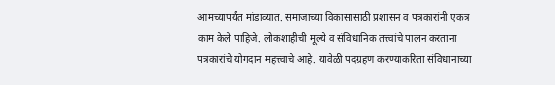आमच्यापर्यंत मांडाव्यात. समाजाच्या विकासासाठी प्रशासन व पत्रकारांनी एकत्र काम केले पाहिजे. लोकशाहीची मूल्ये व संविधानिक तत्त्वांचे पालन करताना पत्रकारांचे योगदान महत्त्वाचे आहे. यावेळी पदग्रहण करण्याकरिता संविधानाच्या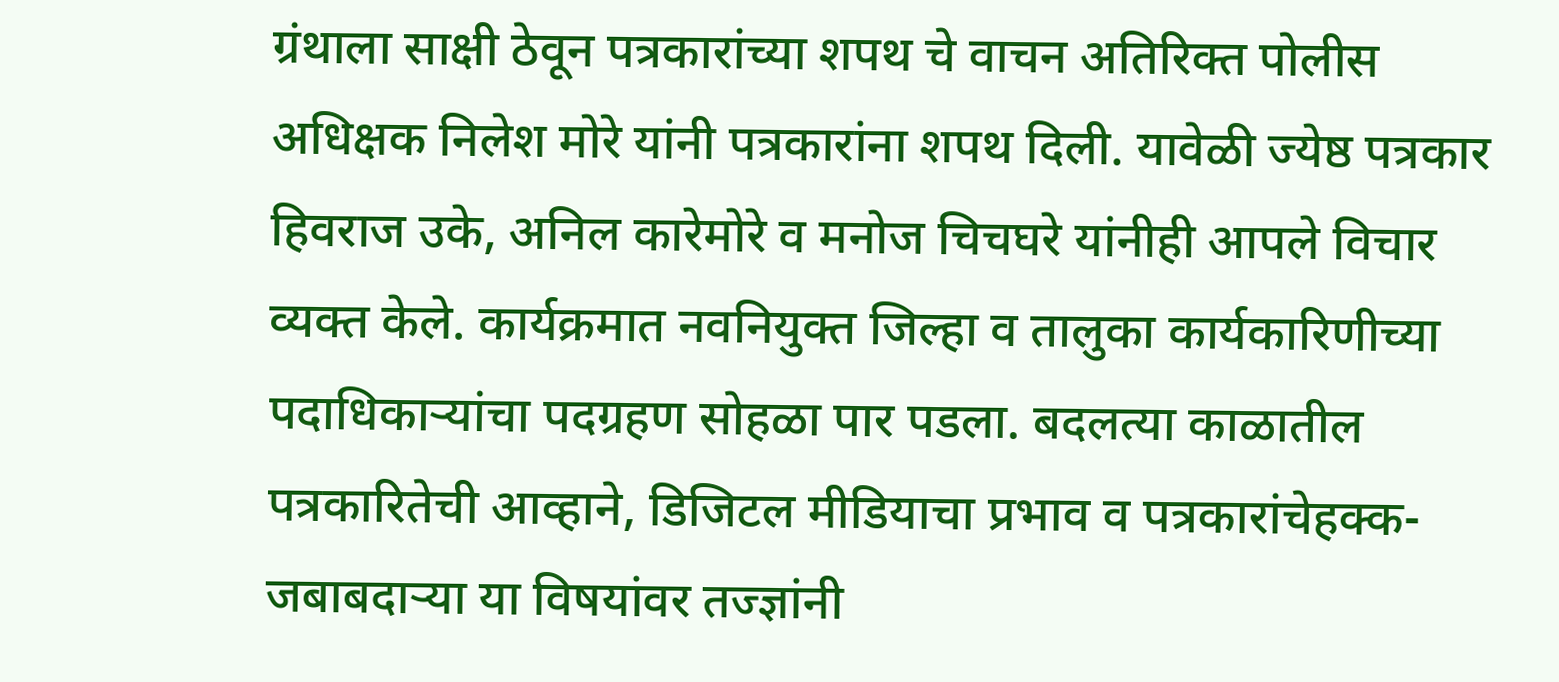ग्रंथाला साक्षी ठेवून पत्रकारांच्या शपथ चे वाचन अतिरिक्त पोलीस अधिक्षक निलेश मोरे यांनी पत्रकारांना शपथ दिली. यावेळी ज्येष्ठ पत्रकार हिवराज उके, अनिल कारेमोरे व मनोज चिचघरे यांनीही आपले विचार व्यक्त केले. कार्यक्रमात नवनियुक्त जिल्हा व तालुका कार्यकारिणीच्या पदाधिकाऱ्यांचा पदग्रहण सोहळा पार पडला. बदलत्या काळातील पत्रकारितेची आव्हाने, डिजिटल मीडियाचा प्रभाव व पत्रकारांचेहक्क-जबाबदाऱ्या या विषयांवर तज्ज्ञांनी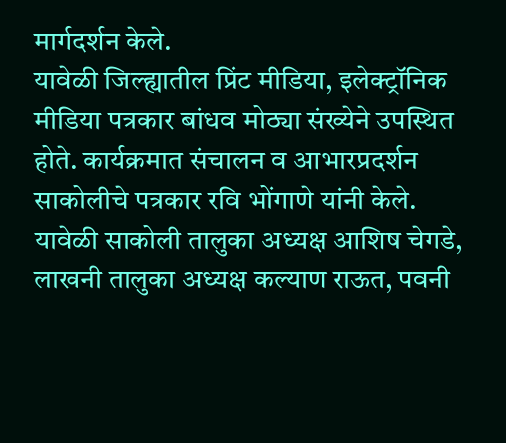मार्गदर्शन केले.
यावेळी जिल्ह्यातील प्रिंट मीडिया, इलेक्ट्रॉनिक मीडिया पत्रकार बांधव मोठ्या संख्येने उपस्थित होते. कार्यक्रमात संचालन व आभारप्रदर्शन साकोलीचे पत्रकार रवि भोंगाणे यांनी केले. यावेळी साकोली तालुका अध्यक्ष आशिष चेगडे, लाखनी तालुका अध्यक्ष कल्याण राऊत, पवनी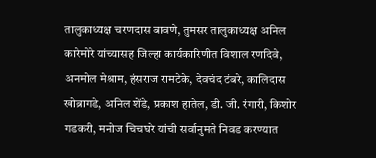तालुकाध्यक्ष चरणदास बावणे, तुमसर तालुकाध्यक्ष अनिल कारेमोरे यांच्यासह जिल्हा कार्यकारिणीत विशाल रणदिवे, अनमोल मेश्राम, हंसराज रामटेके, देवचंद टंबरे, कालिदास खोब्रागडे, अनिल शेंडे, प्रकाश हातेल, डी. जी. रंगारी, किशोर गडकरी, मनोज चिचघरे यांची सर्वानुमते निवड करण्यात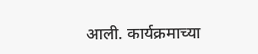आली. कार्यक्रमाच्या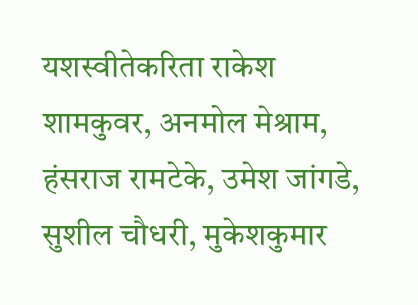यशस्वीतेकरिता राकेश शामकुवर, अनमोल मेश्राम, हंसराज रामटेके, उमेश जांगडे, सुशील चौधरी, मुकेशकुमार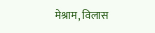मेश्राम, विलास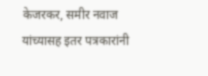केजरकर, समीर नवाज यांच्यासह इतर पत्रकारांनी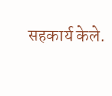सहकार्य केले.